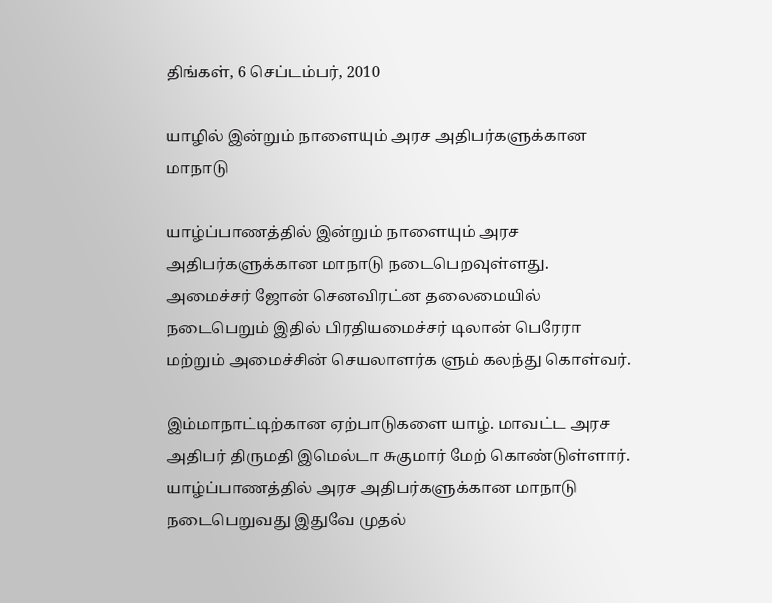திங்கள், 6 செப்டம்பர், 2010

யாழில் இன்றும் நாளையும் அரச அதிபர்களுக்கான மாநாடு

யாழ்ப்பாணத்தில் இன்றும் நாளையும் அரச அதிபர்களுக்கான மாநாடு நடைபெறவுள்ளது. அமைச்சர் ஜோன் செனவிரட்ன தலைமையில் நடைபெறும் இதில் பிரதியமைச்சர் டிலான் பெரேரா மற்றும் அமைச்சின் செயலாளர்க ளும் கலந்து கொள்வர்.

இம்மாநாட்டிற்கான ஏற்பாடுகளை யாழ். மாவட்ட அரச அதிபர் திருமதி இமெல்டா சுகுமார் மேற் கொண்டுள்ளார். யாழ்ப்பாணத்தில் அரச அதிபர்களுக்கான மாநாடு நடைபெறுவது இதுவே முதல்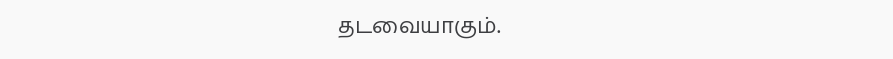தடவையாகும்.